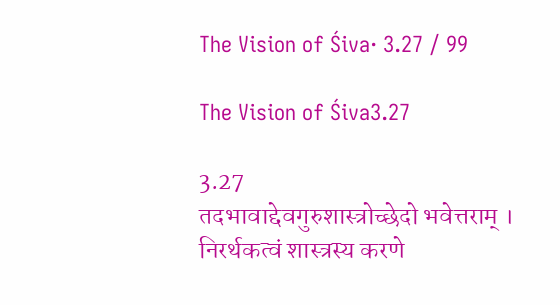The Vision of Śiva· 3.27 / 99

The Vision of Śiva3.27

3.27
तदभावाद्देवगुरुशास्त्रोच्छेदो भवेत्तराम् । निरर्थकत्वं शास्त्रस्य करणे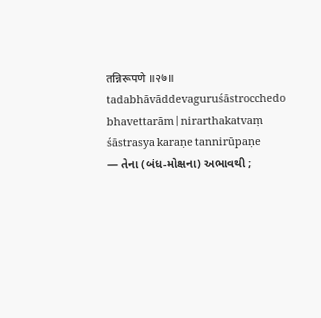तन्निरूपणे ॥२७॥
tadabhāvāddevaguruśāstrocchedo bhavettarām | nirarthakatvaṃ śāstrasya karaṇe tannirūpaṇe
— તેના (બંધ-મોક્ષના) અભાવથી ;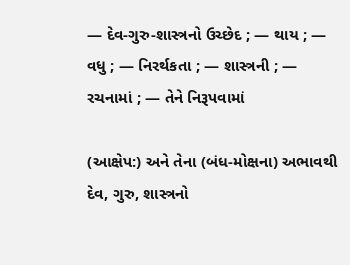— દેવ-ગુરુ-શાસ્ત્રનો ઉચ્છેદ ; — થાય ; — વધુ ; — નિરર્થકતા ; — શાસ્ત્રની ; — રચનામાં ; — તેને નિરૂપવામાં

(આક્ષેપ:) અને તેના (બંધ-મોક્ષના) અભાવથી દેવ, ગુરુ, શાસ્ત્રનો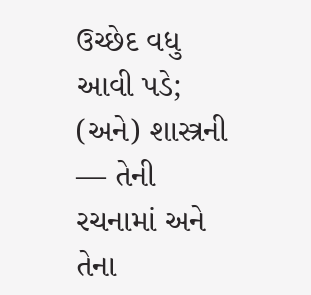ઉચ્છેદ વધુ આવી પડે; (અને) શાસ્ત્રની — તેની રચનામાં અને તેના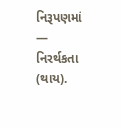નિરૂપણમાં — નિરર્થકતા (થાય).